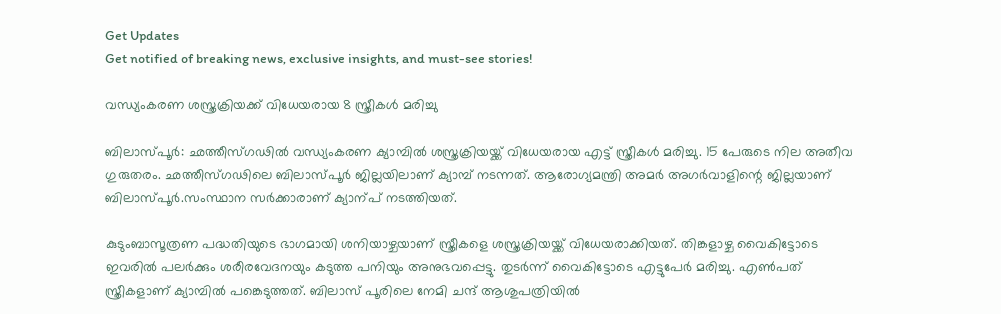Get Updates
Get notified of breaking news, exclusive insights, and must-see stories!

വന്ധ്യംകരണ ശസ്ത്രക്രിയക്ക് വിധേയരായ 8 സ്ത്രീകൾ മരിച്ചു

ബിലാസ്പൂര്‍: ഛത്തീസ്ഗഢില്‍ വന്ധ്യംകരണ ക്യാമ്പില്‍ ശസ്ത്രക്രിയയ്ക്ക് വിധേയരായ എട്ട് സ്ത്രീകള്‍ മരിച്ചു. 15 പേരുടെ നില അതീവ ഗുരുതരം. ഛത്തീസ്ഗഢിലെ ബിലാസ്പൂര്‍ ജില്ലയിലാണ് ക്യാമ്പ് നടന്നത്. ആരോഗ്യമന്ത്രി അമര്‍ അഗര്‍വാളിന്റെ ജില്ലയാണ് ബിലാസ്പൂര്‍.സംസ്ഥാന സര്‍ക്കാരാണ് ക്യാന്പ് നടത്തിയത്.

കുടുംബാസൂത്രണ പദ്ധതിയുടെ ഭാഗമായി ശനിയാഴ്ചയാണ് സ്ത്രീകളെ ശസ്ത്രക്രിയയ്ക്ക് വിധേയരാക്കിയത്. തിങ്കളാഴ്ച വൈകിട്ടോടെ ഇവരില്‍ പലര്‍ക്കും ശരീരവേദനയും കടുത്ത പനിയും അനുഭവപ്പെട്ടു. തുടര്‍ന്ന് വൈകിട്ടോടെ എട്ടുപേര്‍ മരിച്ചു. എണ്‍പത് സ്ത്രീകളാണ് ക്യാമ്പില്‍ പങ്കെടുത്തത്. ബിലാസ് പൂരിലെ നേമി ചന്ദ് ആശുപത്രിയില്‍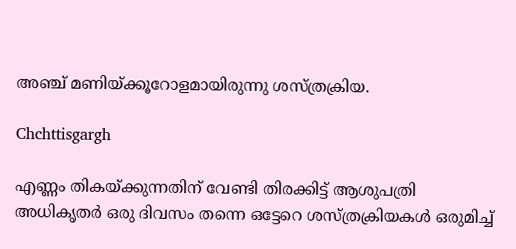അഞ്ച് മണിയ്ക്കൂറോളമായിരുന്നു ശസ്ത്രക്രിയ.

Chchttisgargh

എണ്ണം തികയ്ക്കുന്നതിന് വേണ്ടി തിരക്കിട്ട് ആശുപത്രി അധികൃതര്‍ ഒരു ദിവസം തന്നെ ഒട്ടേറെ ശസ്ത്രക്രിയകള്‍ ഒരുമിച്ച്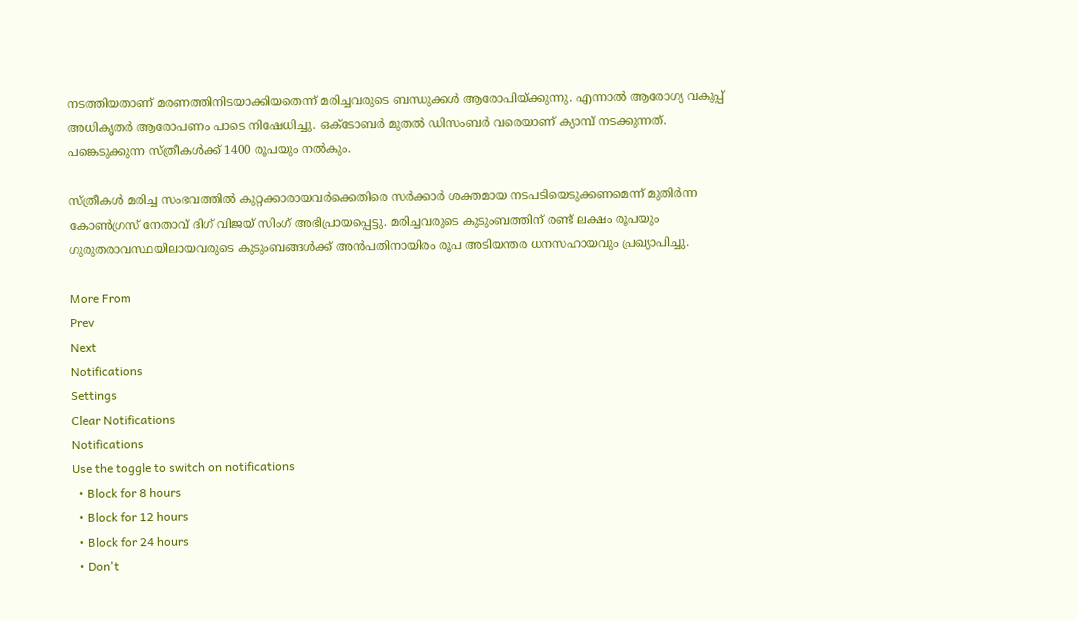നടത്തിയതാണ് മരണത്തിനിടയാക്കിയതെന്ന് മരിച്ചവരുടെ ബന്ധുക്കള്‍ ആരോപിയ്ക്കുന്നു. എന്നാല്‍ ആരോഗ്യ വകുപ്പ് അധികൃതര്‍ ആരോപണം പാടെ നിഷേധിച്ചു. ഒക്ടോബര്‍ മുതല്‍ ഡിസംബര്‍ വരെയാണ് ക്യാമ്പ് നടക്കുന്നത്. പങ്കെടുക്കുന്ന സ്ത്രീകള്‍ക്ക് 1400 രൂപയും നല്‍കും.

സ്ത്രീകള്‍ മരിച്ച സംഭവത്തില്‍ കുറ്റക്കാരായവര്‍ക്കെതിരെ സര്‍ക്കാര്‍ ശക്തമായ നടപടിയെടുക്കണമെന്ന് മുതിര്‍ന്ന കോണ്‍ഗ്രസ് നേതാവ് ദിഗ് വിജയ് സിംഗ് അഭിപ്രായപ്പെട്ടു. മരിച്ചവരുടെ കുടുംബത്തിന് രണ്ട് ലക്ഷം രൂപയും ഗുരുതരാവസ്ഥയിലായവരുടെ കുടുംബങ്ങള്‍ക്ക് അന്‍പതിനായിരം രൂപ അടിയന്തര ധനസഹായവും പ്രഖ്യാപിച്ചു.

More From
Prev
Next
Notifications
Settings
Clear Notifications
Notifications
Use the toggle to switch on notifications
  • Block for 8 hours
  • Block for 12 hours
  • Block for 24 hours
  • Don't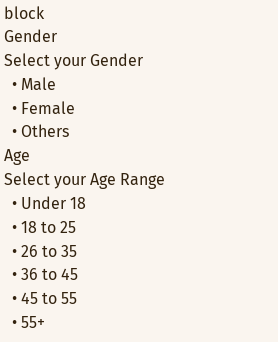block
Gender
Select your Gender
  • Male
  • Female
  • Others
Age
Select your Age Range
  • Under 18
  • 18 to 25
  • 26 to 35
  • 36 to 45
  • 45 to 55
  • 55+